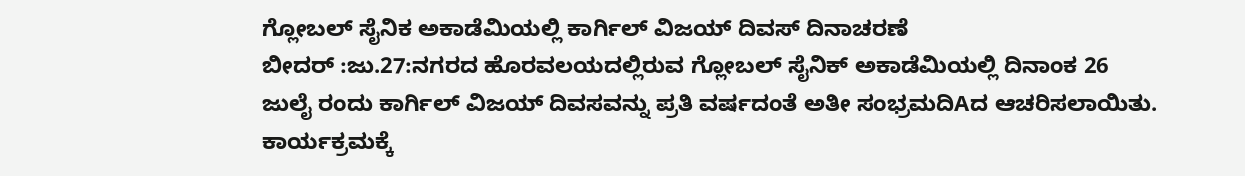ಗ್ಲೋಬಲ್ ಸೈನಿಕ ಅಕಾಡೆಮಿಯಲ್ಲಿ ಕಾರ್ಗಿಲ್ ವಿಜಯ್ ದಿವಸ್ ದಿನಾಚರಣೆ
ಬೀದರ್ :ಜು.27:ನಗರದ ಹೊರವಲಯದಲ್ಲಿರುವ ಗ್ಲೋಬಲ್ ಸೈನಿಕ್ ಅಕಾಡೆಮಿಯಲ್ಲಿ ದಿನಾಂಕ 26 ಜುಲೈ ರಂದು ಕಾರ್ಗಿಲ್ ವಿಜಯ್ ದಿವಸವನ್ನು ಪ್ರತಿ ವರ್ಷದಂತೆ ಅತೀ ಸಂಭ್ರಮದಿAದ ಆಚರಿಸಲಾಯಿತು. ಕಾರ್ಯಕ್ರಮಕ್ಕೆ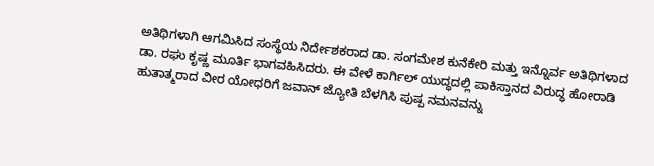ಅತಿಥಿಗಳಾಗಿ ಆಗಮಿಸಿದ ಸಂಸ್ಥೆಯ ನಿರ್ದೇಶಕರಾದ ಡಾ. ಸಂಗಮೇಶ ಕುನೆಕೇರಿ ಮತ್ತು ಇನ್ನೊರ್ವ ಅತಿಥಿಗಳಾದ ಡಾ. ರಘು ಕೃಷ್ಣ ಮೂರ್ತಿ ಭಾಗವಹಿಸಿದರು. ಈ ವೇಳೆ ಕಾರ್ಗಿಲ್ ಯುದ್ಧದಲ್ಲಿ ಪಾಕಿಸ್ತಾನದ ವಿರುದ್ಧ ಹೋರಾಡಿ ಹುತಾತ್ಮರಾದ ವೀರ ಯೋಧರಿಗೆ ಜವಾನ್ ಜ್ಯೋತಿ ಬೆಳಗಿಸಿ ಪುಷ್ಪ ನಮನವನ್ನು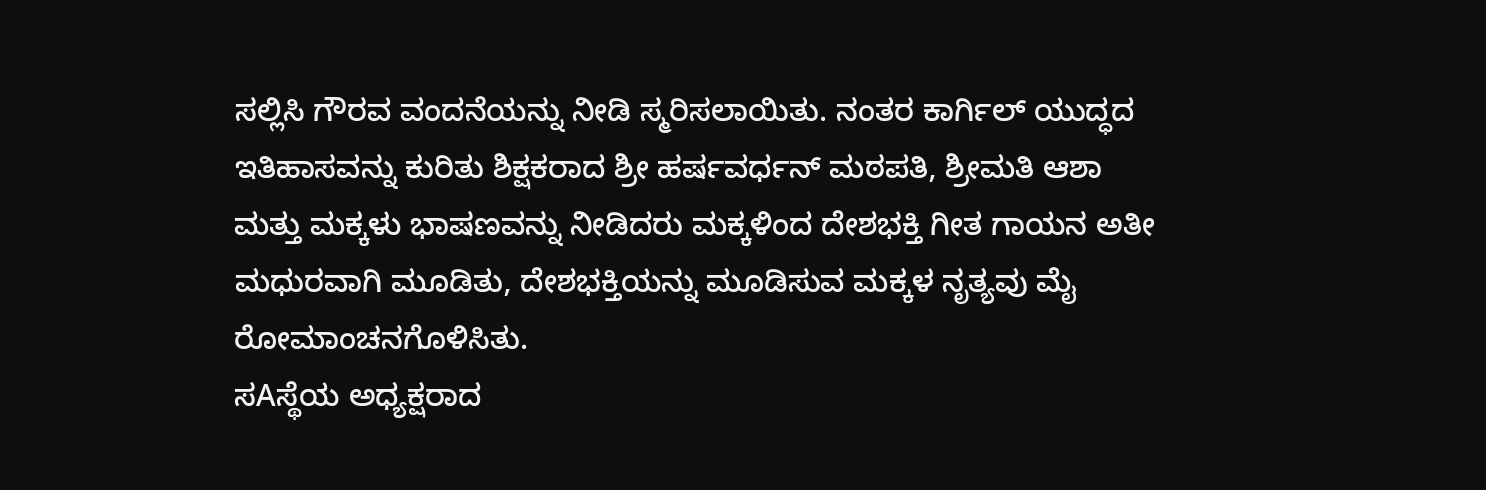ಸಲ್ಲಿಸಿ ಗೌರವ ವಂದನೆಯನ್ನು ನೀಡಿ ಸ್ಮರಿಸಲಾಯಿತು. ನಂತರ ಕಾರ್ಗಿಲ್ ಯುದ್ಧದ ಇತಿಹಾಸವನ್ನು ಕುರಿತು ಶಿಕ್ಷಕರಾದ ಶ್ರೀ ಹರ್ಷವರ್ಧನ್ ಮಠಪತಿ, ಶ್ರೀಮತಿ ಆಶಾ ಮತ್ತು ಮಕ್ಕಳು ಭಾಷಣವನ್ನು ನೀಡಿದರು ಮಕ್ಕಳಿಂದ ದೇಶಭಕ್ತಿ ಗೀತ ಗಾಯನ ಅತೀ ಮಧುರವಾಗಿ ಮೂಡಿತು, ದೇಶಭಕ್ತಿಯನ್ನು ಮೂಡಿಸುವ ಮಕ್ಕಳ ನೃತ್ಯವು ಮೈ ರೋಮಾಂಚನಗೊಳಿಸಿತು.
ಸAಸ್ಥೆಯ ಅಧ್ಯಕ್ಷರಾದ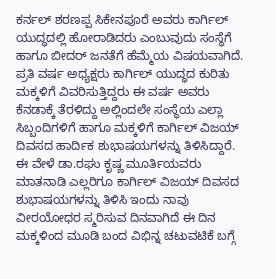ಕರ್ನಲ್ ಶರಣಪ್ಪ ಸಿಕೇನಪೂರೆ ಅವರು ಕಾರ್ಗಿಲ್ ಯುದ್ಧದಲ್ಲಿ ಹೋರಾಡಿದರು ಎಂಬುವುದು ಸಂಸ್ಥೆಗೆ ಹಾಗೂ ಬೀದರ್ ಜನತೆಗೆ ಹೆಮ್ಮೆಯ ವಿಷಯವಾಗಿದೆ. ಪ್ರತಿ ವರ್ಷ ಅಧ್ಯಕ್ಷರು ಕಾರ್ಗಿಲ್ ಯುದ್ಧದ ಕುರಿತು ಮಕ್ಕಳಿಗೆ ವಿವರಿಸುತ್ತಿದ್ದರು ಈ ವರ್ಷ ಅವರು ಕೆನಡಾಕ್ಕೆ ತೆರಳಿದ್ದು ಅಲ್ಲಿಂದಲೇ ಸಂಸ್ಥೆಯ ಎಲ್ಲಾ ಸಿಬ್ಬಂದಿಗಳಿಗೆ ಹಾಗೂ ಮಕ್ಕಳಿಗೆ ಕಾರ್ಗಿಲ್ ವಿಜಯ್ ದಿವಸದ ಹಾರ್ದಿಕ ಶುಭಾಷಯಗಳನ್ನು ತಿಳಿಸಿದ್ದಾರೆ.
ಈ ವೇಳೆ ಡಾ.ರಘು ಕೃಷ್ಣ ಮೂರ್ತಿಯವರು ಮಾತನಾಡಿ ಎಲ್ಲರಿಗೂ ಕಾರ್ಗಿಲ್ ವಿಜಯ್ ದಿವಸದ ಶುಭಾಷಯಗಳನ್ನು ತಿಳಿಸಿ ಇಂದು ನಾವು ವೀರಯೋಧರ ಸ್ಮರಿಸುವ ದಿನವಾಗಿದೆ ಈ ದಿನ ಮಕ್ಕಳಿಂದ ಮೂಡಿ ಬಂದ ವಿಭಿನ್ನ ಚಟುವಟಿಕೆ ಬಗ್ಗೆ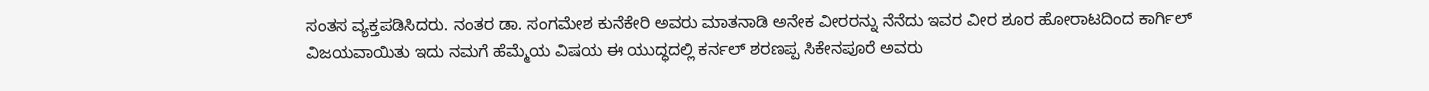ಸಂತಸ ವ್ಯಕ್ತಪಡಿಸಿದರು. ನಂತರ ಡಾ. ಸಂಗಮೇಶ ಕುನೆಕೇರಿ ಅವರು ಮಾತನಾಡಿ ಅನೇಕ ವೀರರನ್ನು ನೆನೆದು ಇವರ ವೀರ ಶೂರ ಹೋರಾಟದಿಂದ ಕಾರ್ಗಿಲ್ ವಿಜಯವಾಯಿತು ಇದು ನಮಗೆ ಹೆಮ್ಮೆಯ ವಿಷಯ ಈ ಯುದ್ಧದಲ್ಲಿ ಕರ್ನಲ್ ಶರಣಪ್ಪ ಸಿಕೇನಪೂರೆ ಅವರು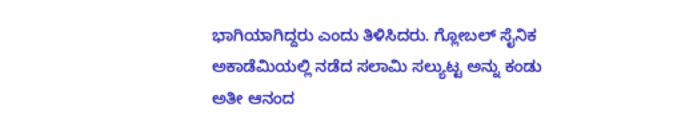ಭಾಗಿಯಾಗಿದ್ದರು ಎಂದು ತಿಳಿಸಿದರು. ಗ್ಲೋಬಲ್ ಸೈನಿಕ ಅಕಾಡೆಮಿಯಲ್ಲಿ ನಡೆದ ಸಲಾಮಿ ಸಲ್ಯುಟ್ಟ ಅನ್ನು ಕಂಡು ಅತೀ ಆನಂದ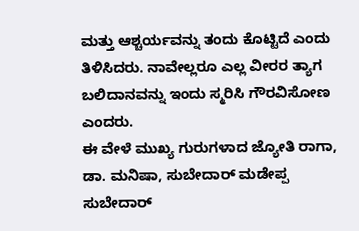ಮತ್ತು ಆಶ್ಚರ್ಯವನ್ನು ತಂದು ಕೊಟ್ಟಿದೆ ಎಂದು ತಿಳಿಸಿದರು. ನಾವೇಲ್ಲರೂ ಎಲ್ಲ ವೀರರ ತ್ಯಾಗ ಬಲಿದಾನವನ್ನು ಇಂದು ಸ್ಮರಿಸಿ ಗೌರವಿಸೋಣ ಎಂದರು.
ಈ ವೇಳೆ ಮುಖ್ಯ ಗುರುಗಳಾದ ಜ್ಯೋತಿ ರಾಗಾ, ಡಾ. ಮನಿಷಾ, ಸುಬೇದಾರ್ ಮಡೇಪ್ಪ ಸುಬೇದಾರ್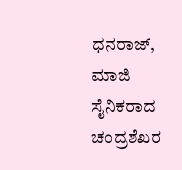ಧನರಾಜ್, ಮಾಜಿ ಸೈನಿಕರಾದ ಚಂದ್ರಶೆಖರ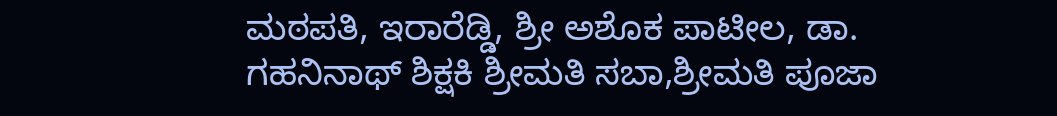ಮಠಪತಿ, ಇರಾರೆಡ್ಡಿ, ಶ್ರೀ ಅಶೊಕ ಪಾಟೀಲ, ಡಾ. ಗಹನಿನಾಥ್ ಶಿಕ್ಷಕಿ ಶ್ರೀಮತಿ ಸಬಾ,ಶ್ರೀಮತಿ ಪೂಜಾ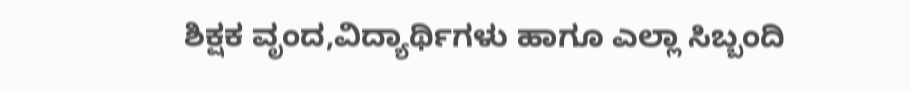ಶಿಕ್ಷಕ ವೃಂದ,ವಿದ್ಯಾರ್ಥಿಗಳು ಹಾಗೂ ಎಲ್ಲಾ ಸಿಬ್ಬಂದಿ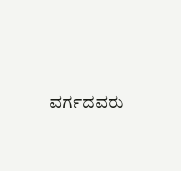ವರ್ಗದವರು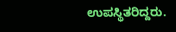ಉಪಸ್ಥಿತರಿದ್ದರು.